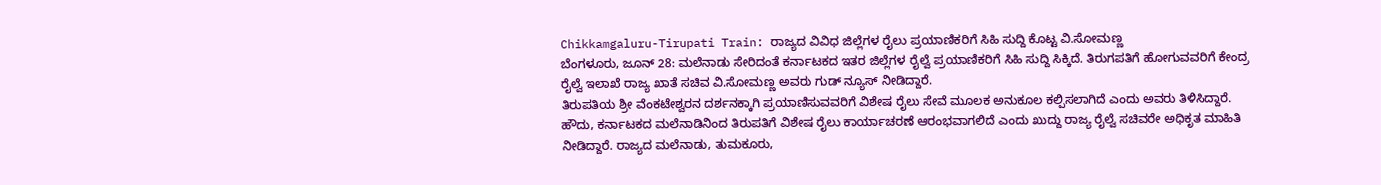Chikkamgaluru-Tirupati Train: ರಾಜ್ಯದ ವಿವಿಧ ಜಿಲ್ಲೆಗಳ ರೈಲು ಪ್ರಯಾಣಿಕರಿಗೆ ಸಿಹಿ ಸುದ್ದಿ ಕೊಟ್ಟ ವಿ.ಸೋಮಣ್ಣ
ಬೆಂಗಳೂರು, ಜೂನ್ 28: ಮಲೆನಾಡು ಸೇರಿದಂತೆ ಕರ್ನಾಟಕದ ಇತರ ಜಿಲ್ಲೆಗಳ ರೈಲ್ವೆ ಪ್ರಯಾಣಿಕರಿಗೆ ಸಿಹಿ ಸುದ್ದಿ ಸಿಕ್ಕಿದೆ. ತಿರುಗಪತಿಗೆ ಹೋಗುವವರಿಗೆ ಕೇಂದ್ರ ರೈಲ್ವೆ ಇಲಾಖೆ ರಾಜ್ಯ ಖಾತೆ ಸಚಿವ ವಿ.ಸೋಮಣ್ಣ ಅವರು ಗುಡ್ ನ್ಯೂಸ್ ನೀಡಿದ್ದಾರೆ.
ತಿರುಪತಿಯ ಶ್ರೀ ವೆಂಕಟೇಶ್ವರನ ದರ್ಶನಕ್ಕಾಗಿ ಪ್ರಯಾಣಿಸುವವರಿಗೆ ವಿಶೇಷ ರೈಲು ಸೇವೆ ಮೂಲಕ ಅನುಕೂಲ ಕಲ್ಪಿಸಲಾಗಿದೆ ಎಂದು ಅವರು ತಿಳಿಸಿದ್ದಾರೆ.
ಹೌದು, ಕರ್ನಾಟಕದ ಮಲೆನಾಡಿನಿಂದ ತಿರುಪತಿಗೆ ವಿಶೇಷ ರೈಲು ಕಾರ್ಯಾಚರಣೆ ಆರಂಭವಾಗಲಿದೆ ಎಂದು ಖುದ್ದು ರಾಜ್ಯ ರೈಲ್ವೆ ಸಚಿವರೇ ಅಧಿಕೃತ ಮಾಹಿತಿ ನೀಡಿದ್ದಾರೆ. ರಾಜ್ಯದ ಮಲೆನಾಡು, ತುಮಕೂರು,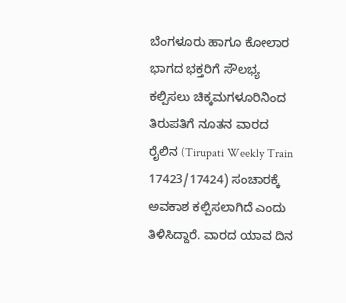ಬೆಂಗಳೂರು ಹಾಗೂ ಕೋಲಾರ ಭಾಗದ ಭಕ್ತರಿಗೆ ಸೌಲಭ್ಯ ಕಲ್ಪಿಸಲು ಚಿಕ್ಕಮಗಳೂರಿನಿಂದ ತಿರುಪತಿಗೆ ನೂತನ ವಾರದ ರೈಲಿನ (Tirupati Weekly Train 17423/17424) ಸಂಚಾರಕ್ಕೆ ಅವಕಾಶ ಕಲ್ಪಿಸಲಾಗಿದೆ ಎಂದು ತಿಳಿಸಿದ್ದಾರೆ. ವಾರದ ಯಾವ ದಿನ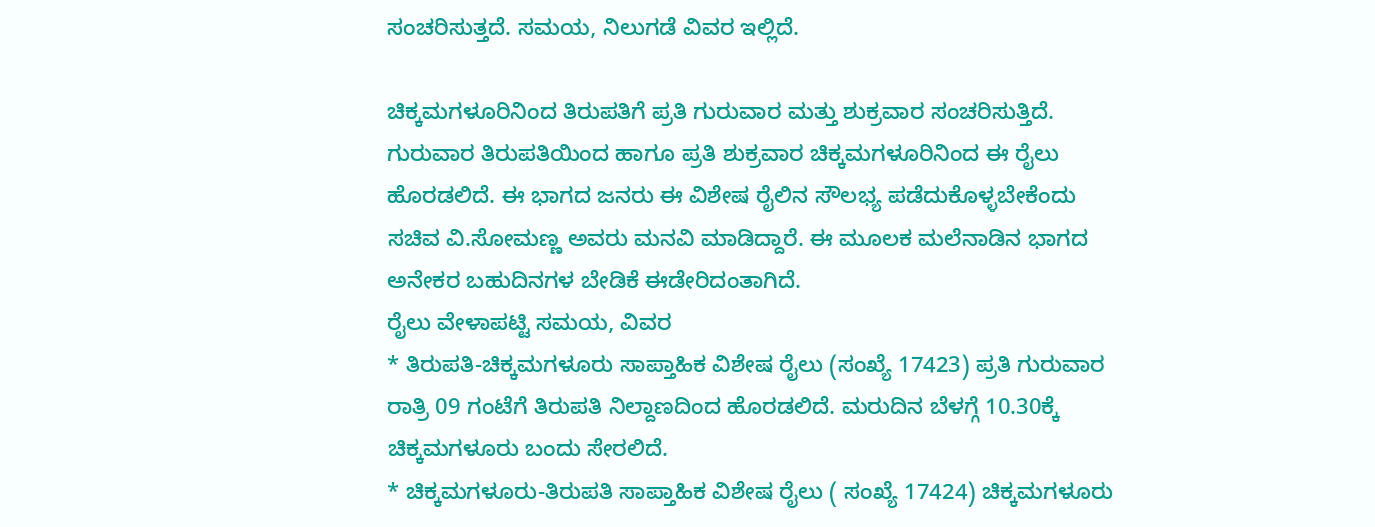ಸಂಚರಿಸುತ್ತದೆ. ಸಮಯ, ನಿಲುಗಡೆ ವಿವರ ಇಲ್ಲಿದೆ.

ಚಿಕ್ಕಮಗಳೂರಿನಿಂದ ತಿರುಪತಿಗೆ ಪ್ರತಿ ಗುರುವಾರ ಮತ್ತು ಶುಕ್ರವಾರ ಸಂಚರಿಸುತ್ತಿದೆ. ಗುರುವಾರ ತಿರುಪತಿಯಿಂದ ಹಾಗೂ ಪ್ರತಿ ಶುಕ್ರವಾರ ಚಿಕ್ಕಮಗಳೂರಿನಿಂದ ಈ ರೈಲು ಹೊರಡಲಿದೆ. ಈ ಭಾಗದ ಜನರು ಈ ವಿಶೇಷ ರೈಲಿನ ಸೌಲಭ್ಯ ಪಡೆದುಕೊಳ್ಳಬೇಕೆಂದು ಸಚಿವ ವಿ.ಸೋಮಣ್ಣ ಅವರು ಮನವಿ ಮಾಡಿದ್ದಾರೆ. ಈ ಮೂಲಕ ಮಲೆನಾಡಿನ ಭಾಗದ ಅನೇಕರ ಬಹುದಿನಗಳ ಬೇಡಿಕೆ ಈಡೇರಿದಂತಾಗಿದೆ.
ರೈಲು ವೇಳಾಪಟ್ಟಿ ಸಮಯ, ವಿವರ
* ತಿರುಪತಿ-ಚಿಕ್ಕಮಗಳೂರು ಸಾಪ್ತಾಹಿಕ ವಿಶೇಷ ರೈಲು (ಸಂಖ್ಯೆ 17423) ಪ್ರತಿ ಗುರುವಾರ ರಾತ್ರಿ 09 ಗಂಟೆಗೆ ತಿರುಪತಿ ನಿಲ್ದಾಣದಿಂದ ಹೊರಡಲಿದೆ. ಮರುದಿನ ಬೆಳಗ್ಗೆ 10.30ಕ್ಕೆ ಚಿಕ್ಕಮಗಳೂರು ಬಂದು ಸೇರಲಿದೆ.
* ಚಿಕ್ಕಮಗಳೂರು-ತಿರುಪತಿ ಸಾಪ್ತಾಹಿಕ ವಿಶೇಷ ರೈಲು ( ಸಂಖ್ಯೆ 17424) ಚಿಕ್ಕಮಗಳೂರು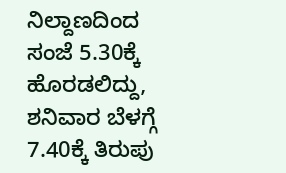ನಿಲ್ದಾಣದಿಂದ ಸಂಜೆ 5.30ಕ್ಕೆ ಹೊರಡಲಿದ್ದು, ಶನಿವಾರ ಬೆಳಗ್ಗೆ 7.40ಕ್ಕೆ ತಿರುಪು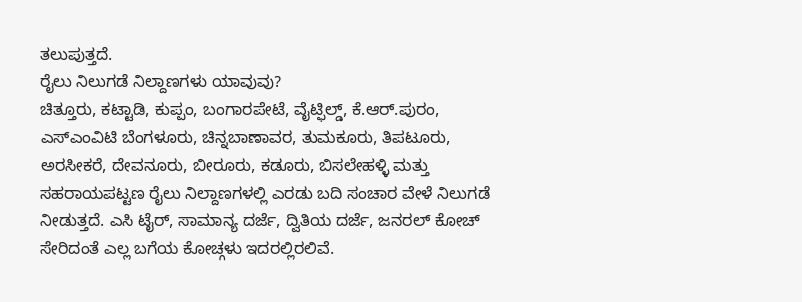ತಲುಪುತ್ತದೆ.
ರೈಲು ನಿಲುಗಡೆ ನಿಲ್ದಾಣಗಳು ಯಾವುವು?
ಚಿತ್ತೂರು, ಕಟ್ಟಾಡಿ, ಕುಪ್ಪಂ, ಬಂಗಾರಪೇಟೆ, ವೈಟ್ಫಿಲ್ಡ್, ಕೆ.ಆರ್.ಪುರಂ, ಎಸ್ಎಂವಿಟಿ ಬೆಂಗಳೂರು, ಚಿನ್ನಬಾಣಾವರ, ತುಮಕೂರು, ತಿಪಟೂರು, ಅರಸೀಕರೆ, ದೇವನೂರು, ಬೀರೂರು, ಕಡೂರು, ಬಿಸಲೇಹಳ್ಳಿ ಮತ್ತು ಸಹರಾಯಪಟ್ಟಣ ರೈಲು ನಿಲ್ದಾಣಗಳಲ್ಲಿ ಎರಡು ಬದಿ ಸಂಚಾರ ವೇಳೆ ನಿಲುಗಡೆ ನೀಡುತ್ತದೆ. ಎಸಿ ಟೈರ್, ಸಾಮಾನ್ಯ ದರ್ಜೆ, ದ್ವಿತಿಯ ದರ್ಜೆ, ಜನರಲ್ ಕೋಚ್ ಸೇರಿದಂತೆ ಎಲ್ಲ ಬಗೆಯ ಕೋಚ್ಗಳು ಇದರಲ್ಲಿರಲಿವೆ.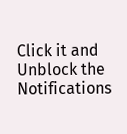Click it and Unblock the Notifications